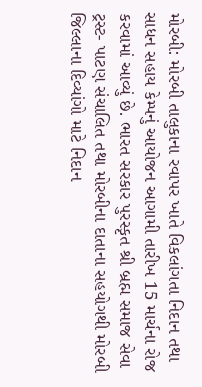મોરબી: મોરબી તાલુકાના રવાપર ખાતે વિકલાંગતા નિદાન તથા સાધન સહાય કેમ્પનું આયોજન આગામી તારીખ 15 માર્ચના રોજ કરવામાં આવ્યું છે. ભારત સરકાર પુરસ્કૃત શ્રી બ્રહ્મ સમાજ સેવા ટ્રસ્ટ- પાટણ સંચાલિત તથા મોરબીના દાતાના સહયોગથી મોરબી જિલ્લાના દિવ્યાંગો માટે નિદાન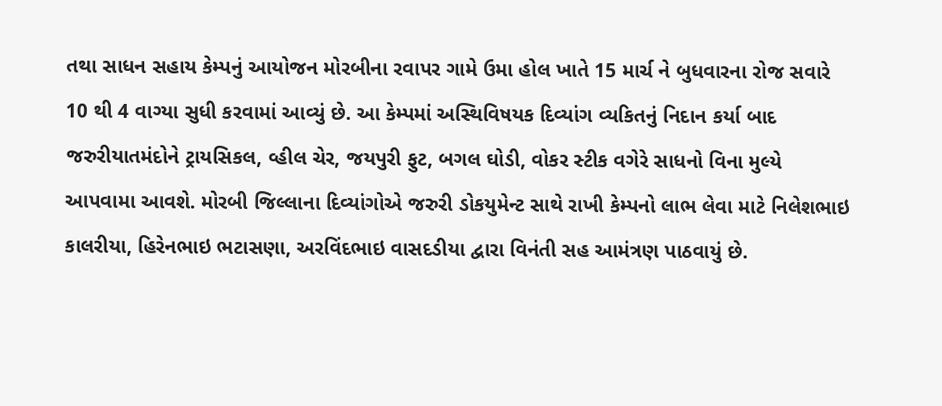તથા સાધન સહાય કેમ્પનું આયોજન મોરબીના રવાપર ગામે ઉમા હોલ ખાતે 15 માર્ચ ને બુધવારના રોજ સવારે 10 થી 4 વાગ્યા સુધી કરવામાં આવ્યું છે. આ કેમ્પમાં અસ્થિવિષયક દિવ્યાંગ વ્યકિતનું નિદાન કર્યા બાદ જરુરીયાતમંદોને ટ્રાયસિકલ, વ્હીલ ચેર, જયપુરી ફુટ, બગલ ઘોડી, વોકર સ્ટીક વગેરે સાધનો વિના મુલ્યે આપવામા આવશે. મોરબી જિલ્લાના દિવ્યાંગોએ જરુરી ડોકયુમેન્ટ સાથે રાખી કેમ્પનો લાભ લેવા માટે નિલેશભાઇ કાલરીયા, હિરેનભાઇ ભટાસણા, અરવિંદભાઇ વાસદડીયા દ્વારા વિનંતી સહ આમંત્રણ પાઠવાયું છે.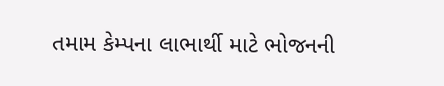તમામ કેમ્પના લાભાર્થી માટે ભોજનની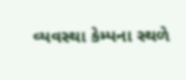વ્યવસ્થા કેમ્પના સ્થળે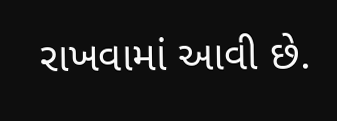રાખવામાં આવી છે.